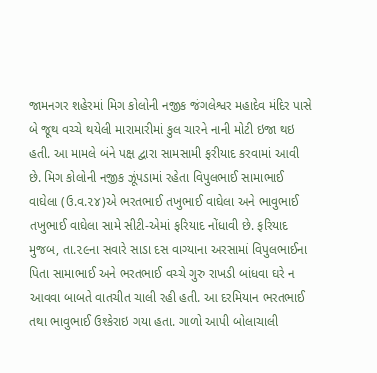જામનગર શહેરમાં મિગ કોલોની નજીક જંગલેશ્વર મહાદેવ મંદિર પાસે બે જૂથ વચ્ચે થયેલી મારામારીમાં કુલ ચારને નાની મોટી ઇજા થઇ હતી. આ મામલે બંને પક્ષ દ્વારા સામસામી ફરીયાદ કરવામાં આવી છે. મિગ કોલોની નજીક ઝૂંપડામાં રહેતા વિપુલભાઈ સામાભાઈ વાઘેલા (ઉ.વ.૨૪)એ ભરતભાઈ તખુભાઈ વાઘેલા અને ભાવુભાઈ તખુભાઈ વાઘેલા સામે સીટી-એમાં ફરિયાદ નોંધાવી છે. ફરિયાદ મુજબ, તા.૨૯ના સવારે સાડા દસ વાગ્યાના અરસામાં વિપુલભાઈના પિતા સામાભાઈ અને ભરતભાઈ વચ્ચે ગુરુ રાખડી બાંધવા ઘરે ન આવવા બાબતે વાતચીત ચાલી રહી હતી. આ દરમિયાન ભરતભાઈ તથા ભાવુભાઈ ઉશ્કેરાઇ ગયા હતા. ગાળો આપી બોલાચાલી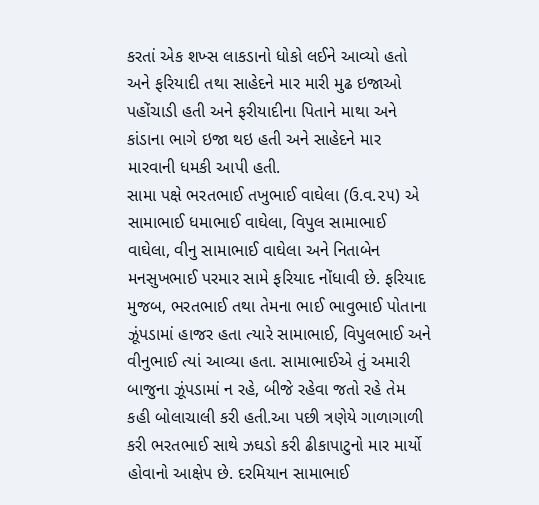કરતાં એક શખ્સ લાકડાનો ધોકો લઈને આવ્યો હતો અને ફરિયાદી તથા સાહેદને માર મારી મુઢ ઇજાઓ પહોંચાડી હતી અને ફરીયાદીના પિતાને માથા અને કાંડાના ભાગે ઇજા થઇ હતી અને સાહેદને માર મારવાની ધમકી આપી હતી.
સામા પક્ષે ભરતભાઈ તખુભાઈ વાઘેલા (ઉ.વ.૨૫) એ સામાભાઈ ધમાભાઈ વાઘેલા, વિપુલ સામાભાઈ વાઘેલા, વીનુ સામાભાઈ વાઘેલા અને નિતાબેન મનસુખભાઈ પરમાર સામે ફરિયાદ નોંધાવી છે. ફરિયાદ મુજબ, ભરતભાઈ તથા તેમના ભાઈ ભાવુભાઈ પોતાના ઝૂંપડામાં હાજર હતા ત્યારે સામાભાઈ, વિપુલભાઈ અને વીનુભાઈ ત્યાં આવ્યા હતા. સામાભાઈએ તું અમારી બાજુના ઝૂંપડામાં ન રહે, બીજે રહેવા જતો રહે તેમ કહી બોલાચાલી કરી હતી.આ પછી ત્રણેયે ગાળાગાળી કરી ભરતભાઈ સાથે ઝઘડો કરી ઢીકાપાટુનો માર માર્યો હોવાનો આક્ષેપ છે. દરમિયાન સામાભાઈ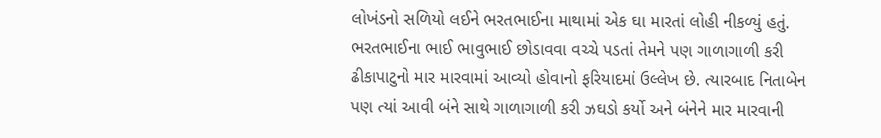લોખંડનો સળિયો લઈને ભરતભાઈના માથામાં એક ઘા મારતાં લોહી નીકળ્યું હતું. ભરતભાઈના ભાઈ ભાવુભાઈ છોડાવવા વચ્ચે પડતાં તેમને પણ ગાળાગાળી કરી ઢીકાપાટુનો માર મારવામાં આવ્યો હોવાનો ફરિયાદમાં ઉલ્લેખ છે. ત્યારબાદ નિતાબેન પણ ત્યાં આવી બંને સાથે ગાળાગાળી કરી ઝઘડો કર્યો અને બંનેને માર મારવાની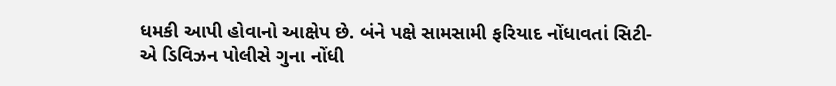ધમકી આપી હોવાનો આક્ષેપ છે. બંને પક્ષે સામસામી ફરિયાદ નોંધાવતાં સિટી-એ ડિવિઝન પોલીસે ગુના નોંધી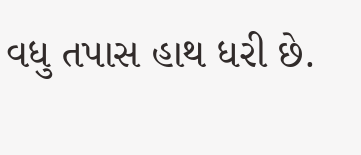વધુ તપાસ હાથ ધરી છે.